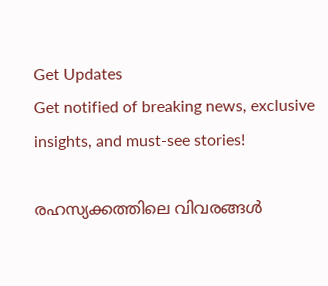Get Updates
Get notified of breaking news, exclusive insights, and must-see stories!

രഹസ്യക്കത്തിലെ വിവരങ്ങള്‍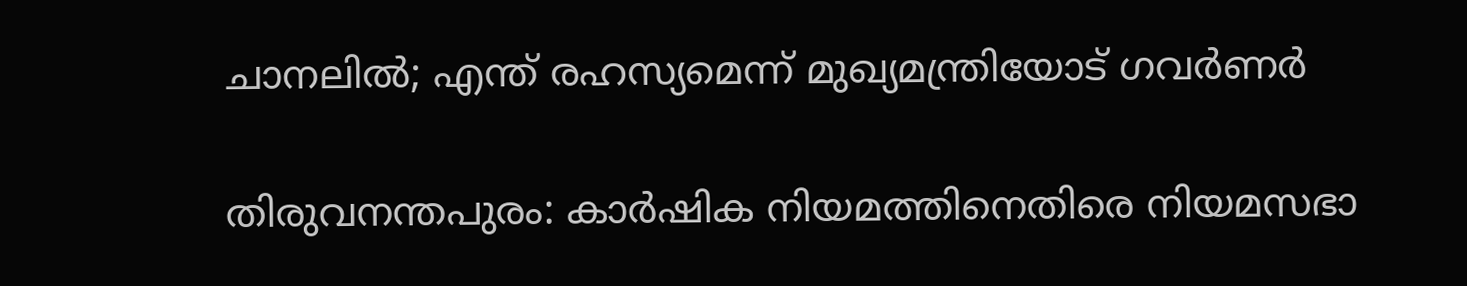ചാനലില്‍; എന്ത് രഹസ്യമെന്ന് മുഖ്യമന്ത്രിയോട് ഗവര്‍ണര്‍

തിരുവനന്തപുരം: കാര്‍ഷിക നിയമത്തിനെതിരെ നിയമസഭാ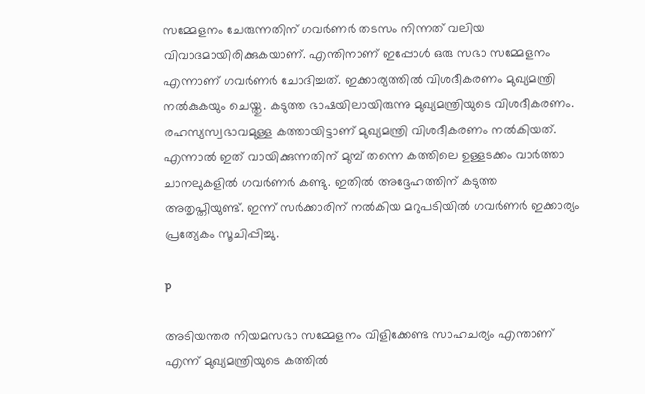സമ്മേളനം ചേരുന്നതിന് ഗവര്‍ണര്‍ തടസം നിന്നത് വലിയ വിവാദമായിരിക്കുകയാണ്. എന്തിനാണ് ഇപ്പോള്‍ ഒരു സഭാ സമ്മേളനം എന്നാണ് ഗവര്‍ണര്‍ ചോദിച്ചത്. ഇക്കാര്യത്തില്‍ വിശദീകരണം മുഖ്യമന്ത്രി നല്‍കുകയും ചെയ്തു. കടുത്ത ഭാഷയിലായിരുന്നു മുഖ്യമന്ത്രിയുടെ വിശദീകരണം. രഹസ്യസ്വഭാവമുള്ള കത്തായിട്ടാണ് മുഖ്യമന്ത്രി വിശദീകരണം നല്‍കിയത്. എന്നാല്‍ ഇത് വായിക്കുന്നതിന് മുമ്പ് തന്നെ കത്തിലെ ഉള്ളടക്കം വാര്‍ത്താ ചാനലുകളില്‍ ഗവര്‍ണര്‍ കണ്ടു. ഇതില്‍ അദ്ദേഹത്തിന് കടുത്ത അതൃപ്തിയുണ്ട്. ഇന്ന് സര്‍ക്കാരിന് നല്‍കിയ മറുപടിയില്‍ ഗവര്‍ണര്‍ ഇക്കാര്യം പ്രത്യേകം സൂചിപ്പിച്ചു.

p

അടിയന്തര നിയമസഭാ സമ്മേളനം വിളിക്കേണ്ട സാഹചര്യം എന്താണ് എന്ന് മുഖ്യമന്ത്രിയുടെ കത്തില്‍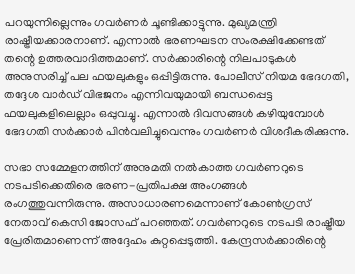പറയുന്നില്ലെന്നും ഗവര്‍ണര്‍ ചൂണ്ടിക്കാട്ടുന്നു. മുഖ്യമന്ത്രി രാഷ്ട്രീയക്കാരനാണ്. എന്നാല്‍ ഭരണഘടന സംരക്ഷിക്കേണ്ടത് തന്റെ ഉത്തരവാദിത്തമാണ്. സര്‍ക്കാരിന്റെ നിലപാടുകള്‍ അനുസരിച്ച് പല ഫയലുകളും ഒപ്പിട്ടിരുന്നു. പോലീസ് നിയമ ഭേദഗതി, തദ്ദേശ വാര്‍ഡ് വിഭജനം എന്നിവയുമായി ബന്ധപ്പെട്ട ഫയലുകളിലെല്ലാം ഒപ്പുവച്ചു. എന്നാല്‍ ദിവസങ്ങള്‍ കഴിയുമ്പോള്‍ ഭേദഗതി സര്‍ക്കാര്‍ പിന്‍വലിച്ചുവെന്നും ഗവര്‍ണര്‍ വിശദീകരിക്കുന്നു.

സഭാ സമ്മേളനത്തിന് അനുമതി നല്‍കാത്ത ഗവര്‍ണറുടെ നടപടിക്കെതിരെ ഭരണ-പ്രതിപക്ഷ അംഗങ്ങള്‍ രംഗത്തുവന്നിരുന്നു. അസാധാരണമെന്നാണ് കോണ്‍ഗ്രസ് നേതാവ് കെസി ജോസഫ് പറഞ്ഞത്. ഗവര്‍ണറുടെ നടപടി രാഷ്ട്രീയ പ്രേരിതമാണെന്ന് അദ്ദേഹം കുറ്റപ്പെടുത്തി. കേന്ദ്രസര്‍ക്കാരിന്റെ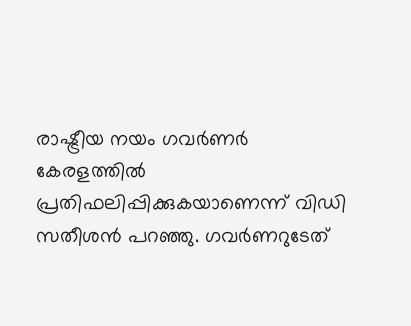രാഷ്ട്രീയ നയം ഗവര്‍ണര്‍ കേരളത്തില്‍ പ്രതിഫലിപ്പിക്കുകയാണെന്ന് വിഡി സതീശന്‍ പറഞ്ഞു. ഗവര്‍ണറുടേത്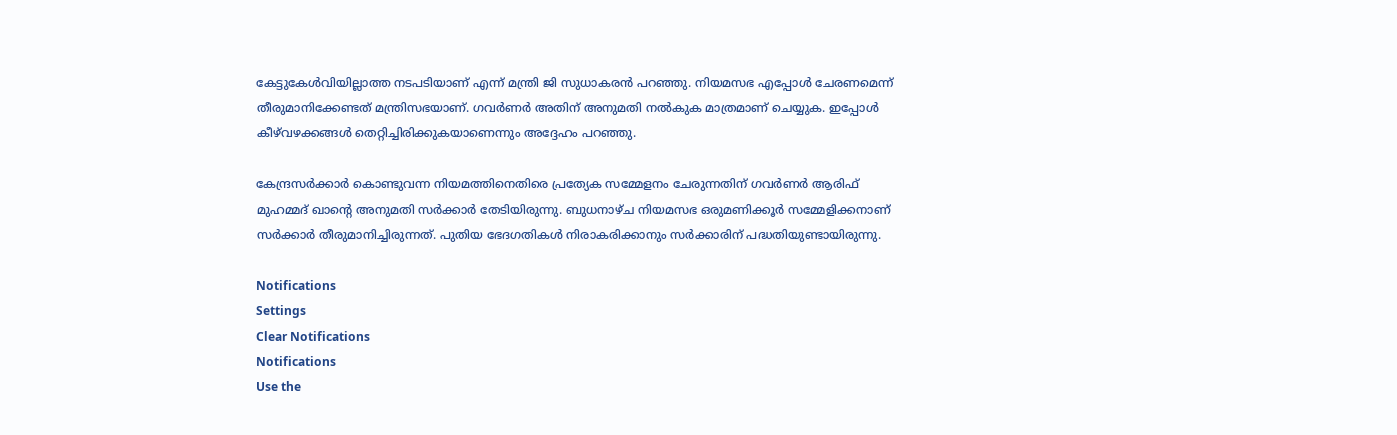കേട്ടുകേള്‍വിയില്ലാത്ത നടപടിയാണ് എന്ന് മന്ത്രി ജി സുധാകരന്‍ പറഞ്ഞു. നിയമസഭ എപ്പോള്‍ ചേരണമെന്ന് തീരുമാനിക്കേണ്ടത് മന്ത്രിസഭയാണ്. ഗവര്‍ണര്‍ അതിന് അനുമതി നല്‍കുക മാത്രമാണ് ചെയ്യുക. ഇപ്പോള്‍ കീഴ്‌വഴക്കങ്ങള്‍ തെറ്റിച്ചിരിക്കുകയാണെന്നും അദ്ദേഹം പറഞ്ഞു.

കേന്ദ്രസര്‍ക്കാര്‍ കൊണ്ടുവന്ന നിയമത്തിനെതിരെ പ്രത്യേക സമ്മേളനം ചേരുന്നതിന് ഗവര്‍ണര്‍ ആരിഫ് മുഹമ്മദ് ഖാന്റെ അനുമതി സര്‍ക്കാര്‍ തേടിയിരുന്നു. ബുധനാഴ്ച നിയമസഭ ഒരുമണിക്കൂര്‍ സമ്മേളിക്കനാണ് സര്‍ക്കാര്‍ തീരുമാനിച്ചിരുന്നത്. പുതിയ ഭേദഗതികള്‍ നിരാകരിക്കാനും സര്‍ക്കാരിന് പദ്ധതിയുണ്ടായിരുന്നു.

Notifications
Settings
Clear Notifications
Notifications
Use the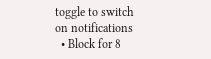toggle to switch on notifications
  • Block for 8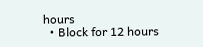hours
  • Block for 12 hours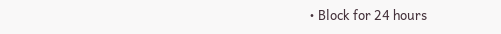• Block for 24 hours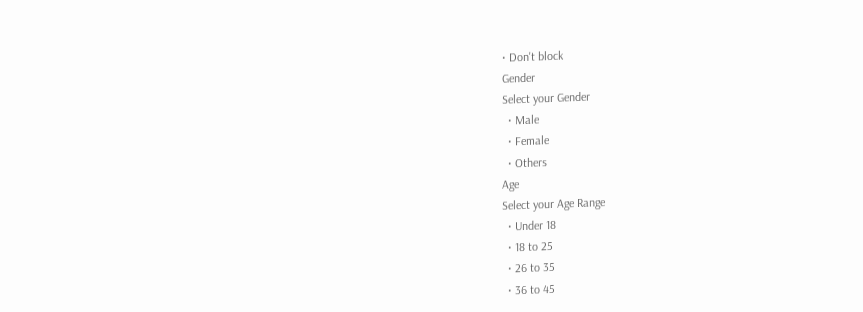• Don't block
Gender
Select your Gender
  • Male
  • Female
  • Others
Age
Select your Age Range
  • Under 18
  • 18 to 25
  • 26 to 35
  • 36 to 45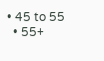• 45 to 55
  • 55+